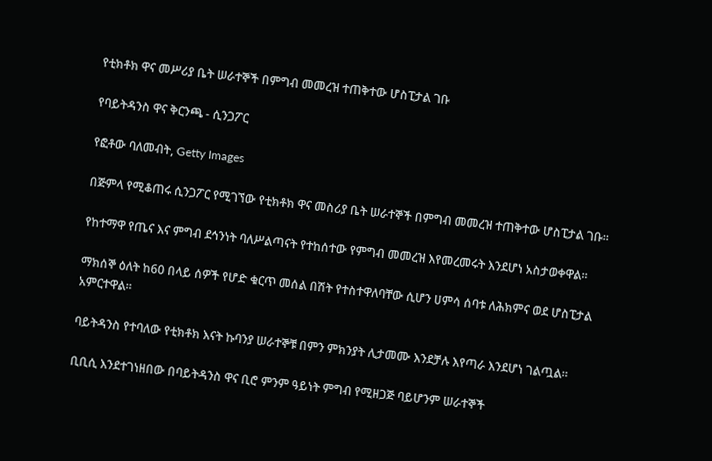የቲክቶክ ዋና መሥሪያ ቤት ሠራተኞች በምግብ መመረዝ ተጠቅተው ሆስፒታል ገቡ

የባይትዳንስ ዋና ቅርንጫ - ሲንጋፖር

የፎቶው ባለመብት, Getty Images

በጅምላ የሚቆጠሩ ሲንጋፖር የሚገኘው የቲክቶክ ዋና መስሪያ ቤት ሠራተኞች በምግብ መመረዝ ተጠቅተው ሆስፒታል ገቡ።

የከተማዋ የጤና እና ምግብ ደኅንነት ባለሥልጣናት የተከሰተው የምግብ መመረዝ እየመረመሩት እንደሆነ አስታወቀዋል።

ማክሰኞ ዕለት ከ60 በላይ ሰዎች የሆድ ቁርጥ መሰል በሽት የተስተዋለባቸው ሲሆን ሀምሳ ሰባቱ ለሕክምና ወደ ሆስፒታል አምርተዋል።

ባይትዳንስ የተባለው የቲክቶክ እናት ኩባንያ ሠራተኞቹ በምን ምክንያት ሊታመሙ እንደቻሉ እየጣራ እንደሆነ ገልጧል።

ቢቢሲ እንደተገነዘበው በባይትዳንስ ዋና ቢሮ ምንም ዓይነት ምግብ የሚዘጋጅ ባይሆንም ሠራተኞች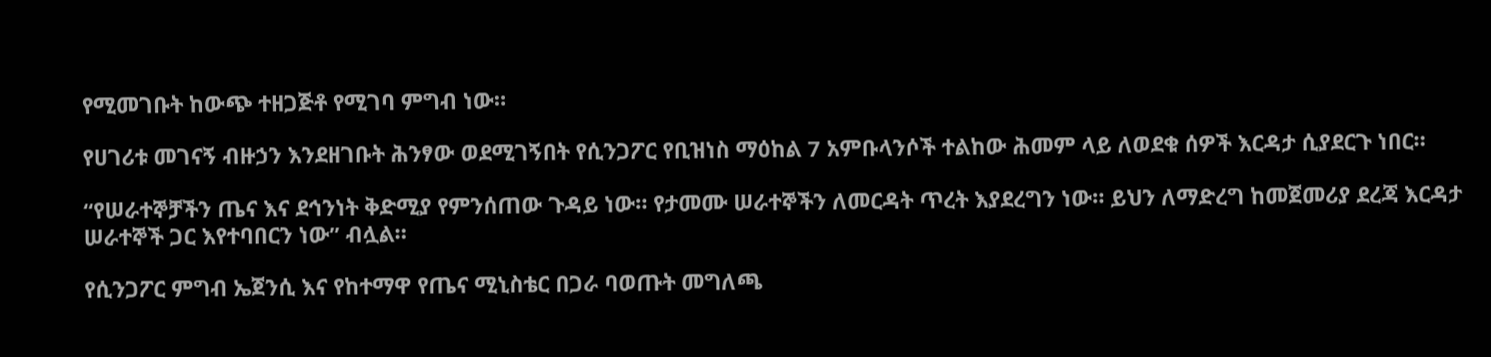የሚመገቡት ከውጭ ተዘጋጅቶ የሚገባ ምግብ ነው።

የሀገሪቱ መገናኝ ብዙኃን እንደዘገቡት ሕንፃው ወደሚገኝበት የሲንጋፖር የቢዝነስ ማዕከል 7 አምቡላንሶች ተልከው ሕመም ላይ ለወደቁ ሰዎች እርዳታ ሲያደርጉ ነበር።

“የሠራተኞቻችን ጤና እና ደኅንነት ቅድሚያ የምንሰጠው ጉዳይ ነው። የታመሙ ሠራተኞችን ለመርዳት ጥረት እያደረግን ነው። ይህን ለማድረግ ከመጀመሪያ ደረጃ እርዳታ ሠራተኞች ጋር እየተባበርን ነው” ብሏል።

የሲንጋፖር ምግብ ኤጀንሲ እና የከተማዋ የጤና ሚኒስቴር በጋራ ባወጡት መግለጫ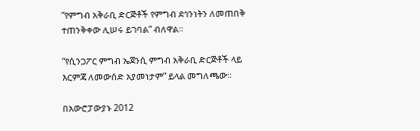“የምግብ አቅራቢ ድርጅቶች የምግብ ደኅንነትን ለመጠበቅ ተጠንቅቀው ሊሠሩ ይገባል” ብለዋል።

“የሲንጋፖር ምግብ ኤጀንሲ ምግብ አቅራቢ ድርጅቶች ላይ እርምጃ ለመውሰድ አያመነታም” ይላል መግለጫው።

በአውሮፓውያኑ 2012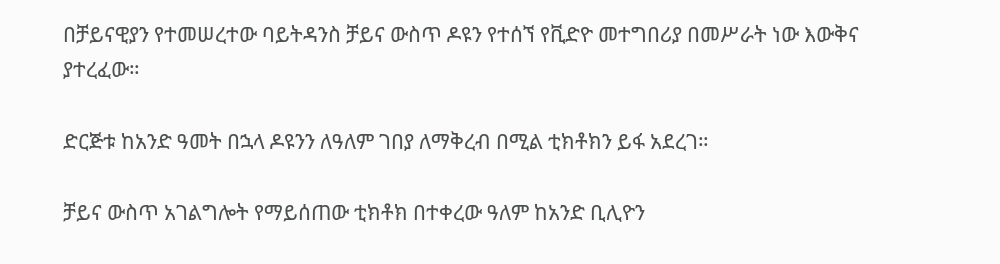በቻይናዊያን የተመሠረተው ባይትዳንስ ቻይና ውስጥ ዶዩን የተሰኘ የቪድዮ መተግበሪያ በመሥራት ነው እውቅና ያተረፈው።

ድርጅቱ ከአንድ ዓመት በኋላ ዶዩንን ለዓለም ገበያ ለማቅረብ በሚል ቲክቶክን ይፋ አደረገ።

ቻይና ውስጥ አገልግሎት የማይሰጠው ቲክቶክ በተቀረው ዓለም ከአንድ ቢሊዮን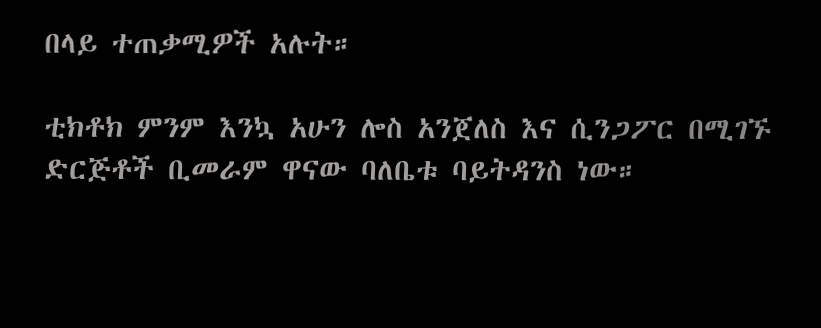በላይ ተጠቃሚዎች አሉት።

ቲክቶክ ምንም እንኳ አሁን ሎስ አንጀለስ እና ሲንጋፖር በሚገኙ ድርጅቶች ቢመራም ዋናው ባለቤቱ ባይትዳንስ ነው።